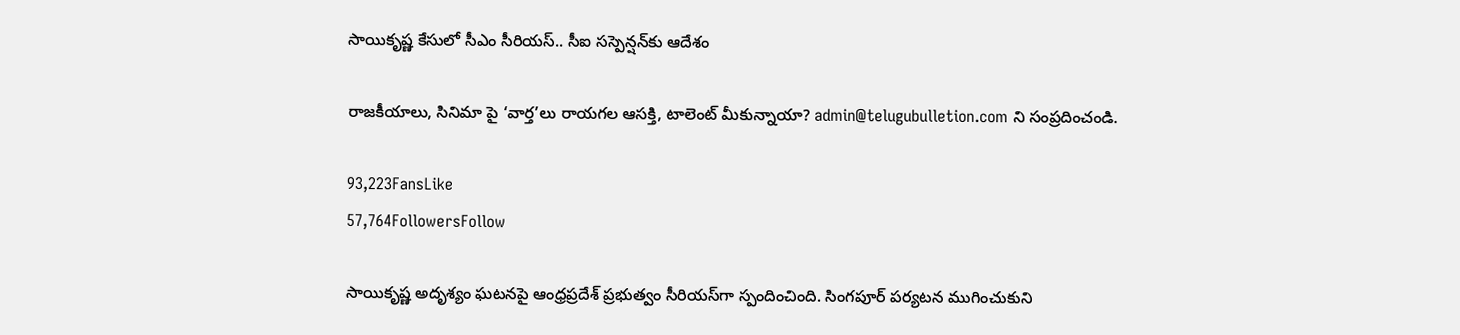సాయికృష్ణ కేసులో సీఎం సీరియస్.. సీఐ సస్పెన్షన్‌కు ఆదేశం

రాజకీయాలు, సినిమా పై ‘వార్త’లు రాయగల ఆసక్తి, టాలెంట్ మీకున్నాయా? admin@telugubulletion.com ని సంప్రదించండి.

93,223FansLike
57,764FollowersFollow

సాయికృష్ణ అదృశ్యం ఘటనపై ఆంధ్రప్రదేశ్ ప్రభుత్వం సీరియస్‌గా స్పందించింది. సింగపూర్ పర్యటన ముగించుకుని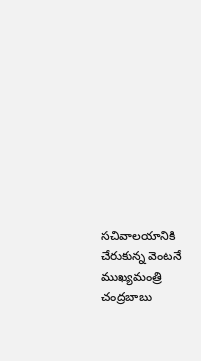సచివాలయానికి చేరుకున్న వెంటనే ముఖ్యమంత్రి చంద్రబాబు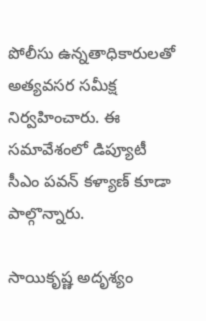పోలీసు ఉన్నతాధికారులతో అత్యవసర సమీక్ష నిర్వహించారు. ఈ సమావేశంలో డిప్యూటీ సీఎం పవన్ కళ్యాణ్ కూడా పాల్గొన్నారు.

సాయికృష్ణ అదృశ్యం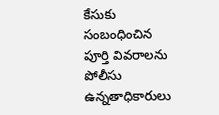కేసుకు సంబంధించిన పూర్తి వివరాలను పోలీసు ఉన్నతాధికారులు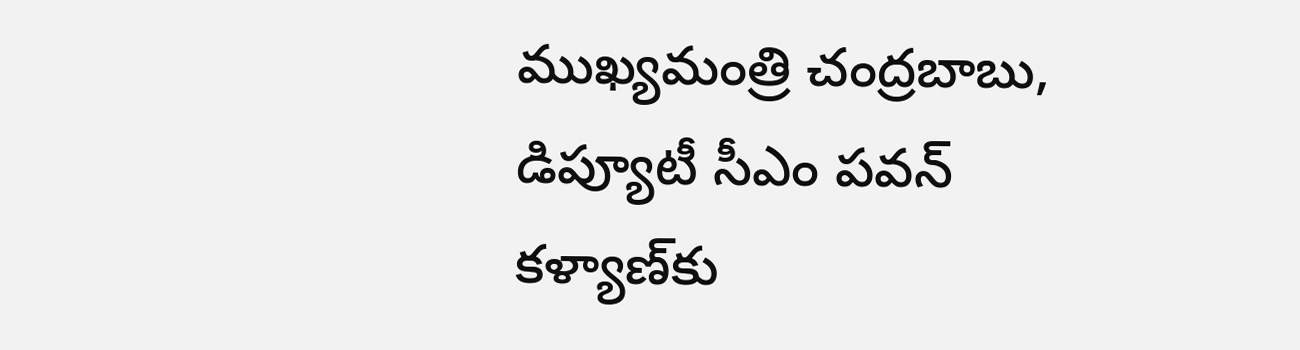ముఖ్యమంత్రి చంద్రబాబు, డిప్యూటీ సీఎం పవన్ కళ్యాణ్‌కు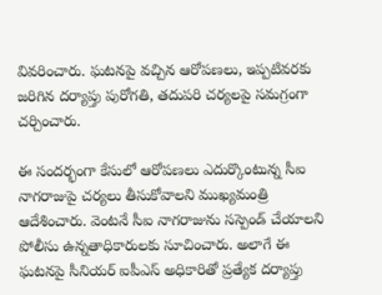వివరించారు. ఘటనపై వచ్చిన ఆరోపణలు, ఇప్పటివరకు జరిగిన దర్యాప్తు పురోగతి, తదుపరి చర్యలపై సమగ్రంగా చర్చించారు.

ఈ సందర్భంగా కేసులో ఆరోపణలు ఎదుర్కొంటున్న సీఐ నాగరాజుపై చర్యలు తీసుకోవాలని ముఖ్యమంత్రి ఆదేశించారు. వెంటనే సీఐ నాగరాజును సస్పెండ్ చేయాలని పోలీసు ఉన్నతాధికారులకు సూచించారు. అలాగే ఈ ఘటనపై సీనియర్ ఐపీఎస్ అధికారితో ప్రత్యేక దర్యాప్తు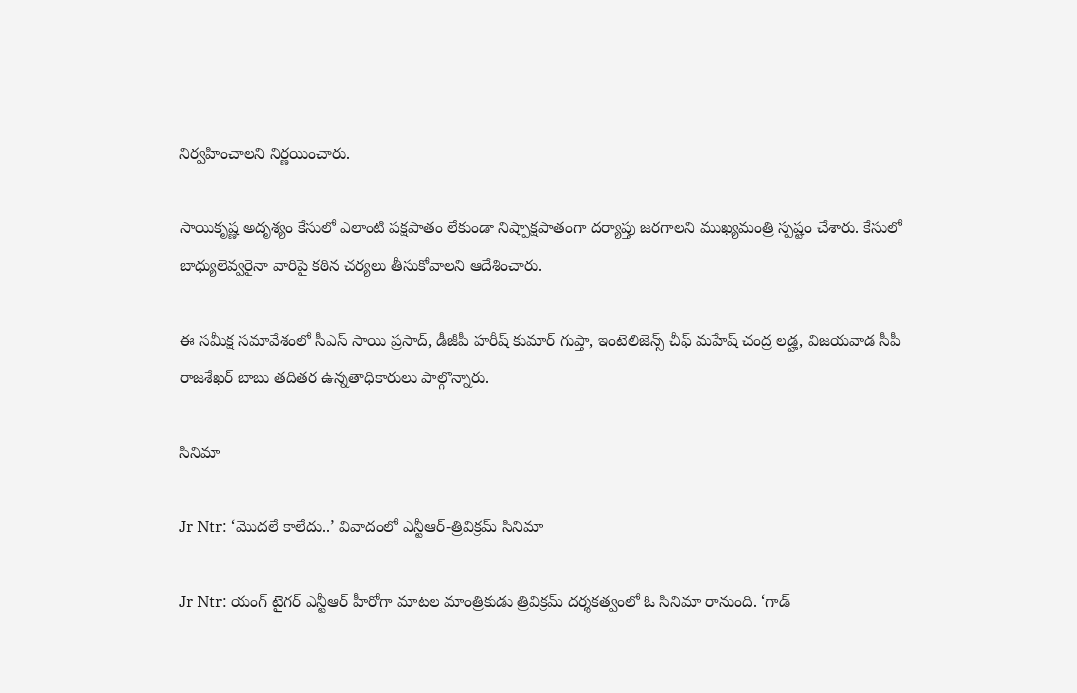నిర్వహించాలని నిర్ణయించారు.

సాయికృష్ణ అదృశ్యం కేసులో ఎలాంటి పక్షపాతం లేకుండా నిష్పాక్షపాతంగా దర్యాప్తు జరగాలని ముఖ్యమంత్రి స్పష్టం చేశారు. కేసులో బాధ్యులెవ్వరైనా వారిపై కఠిన చర్యలు తీసుకోవాలని ఆదేశించారు.

ఈ సమీక్ష సమావేశంలో సీఎస్ సాయి ప్రసాద్, డీజీపీ హరీష్ కుమార్ గుప్తా, ఇంటెలిజెన్స్ చీఫ్ మహేష్ చంద్ర లడ్హ, విజయవాడ సీపీ రాజశేఖర్ బాబు తదితర ఉన్నతాధికారులు పాల్గొన్నారు.

సినిమా

Jr Ntr: ‘మొదలే కాలేదు..’ వివాదంలో ఎన్టీఆర్-త్రివిక్రమ్ సినిమా

Jr Ntr: యంగ్ టైగర్ ఎన్టీఆర్ హీరోగా మాటల మాంత్రికుడు త్రివిక్రమ్ దర్శకత్వంలో ఓ సినిమా రానుంది. ‘గాడ్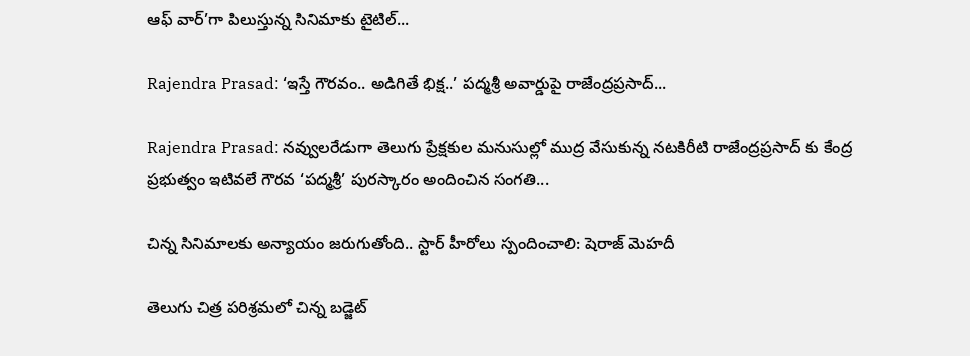ఆఫ్ వార్’గా పిలుస్తున్న సినిమాకు టైటిల్...

Rajendra Prasad: ‘ఇస్తే గౌరవం.. అడిగితే భిక్ష..’ పద్మశ్రీ అవార్డుపై రాజేంద్రప్రసాద్...

Rajendra Prasad: నవ్వులరేడుగా తెలుగు ప్రేక్షకుల మనుసుల్లో ముద్ర వేసుకున్న నటకిరీటి రాజేంద్రప్రసాద్ కు కేంద్ర ప్రభుత్వం ఇటివలే గౌరవ ‘పద్మశ్రీ’ పురస్కారం అందించిన సంగతి...

చిన్న సినిమాలకు అన్యాయం జరుగుతోంది.. స్టార్ హీరోలు స్పందించాలి: షెరాజ్ మెహదీ

తెలుగు చిత్ర పరిశ్రమలో చిన్న బడ్జెట్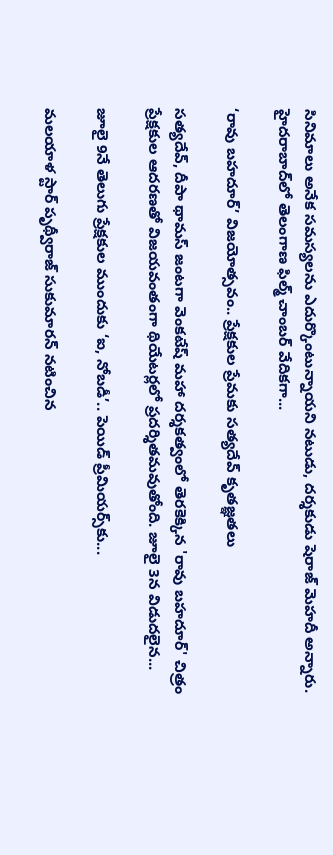సినిమాలు అనేక సమస్యలను ఎదుర్కొంటున్నాయని నటుడు, దర్శకుడు షెరాజ్ మెహదీ అన్నారు. హైదరాబాద్‌లో తెలంగాణ ఫిల్మ్ చాంబర్ వేదికగా...

‘రావు బహదూర్’ విజయోత్సవం.. ప్రేక్షకుల ప్రేమకు సత్యదేవ్ కృతజ్ఞతలు

సత్యదేవ్, దీపా థామస్ జంటగా వెంకటేష్ మహా దర్శకత్వంలో తెరకెక్కిన 'రావు బహదూర్' చిత్రం ప్రేక్షకుల ఆదరణతో విజయవంతంగా థియేటర్లలో ప్రదర్శితమవుతోంది. జూలై 3న విడుదలైన...

జూలై 9నే తెలుగు ప్రేక్షకుల ముందుకు ‘ఐ, నోబడీ’.. పెయిడ్ ప్రీమియర్స్‌కు...

మలయాళ స్టార్ పృథ్వీరాజ్ సుకుమారన్ నటించిన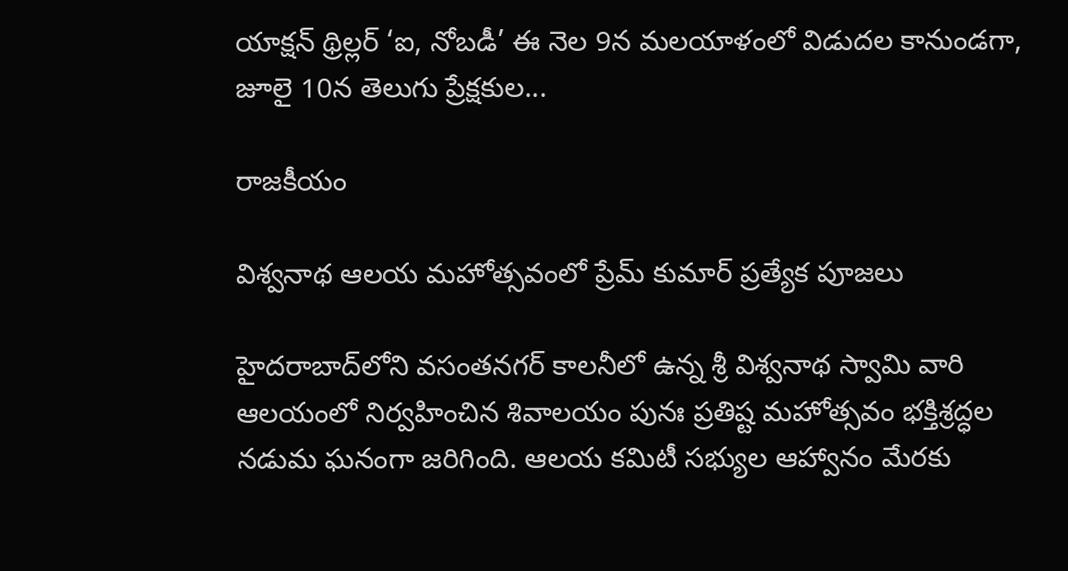యాక్షన్ థ్రిల్లర్ ‘ఐ, నోబడీ’ ఈ నెల 9న మలయాళంలో విడుదల కానుండగా, జూలై 10న తెలుగు ప్రేక్షకుల...

రాజకీయం

విశ్వనాథ ఆలయ మహోత్సవంలో ప్రేమ్ కుమార్ ప్రత్యేక పూజలు

హైదరాబాద్‌లోని వసంతనగర్ కాలనీలో ఉన్న శ్రీ విశ్వనాథ స్వామి వారి ఆలయంలో నిర్వహించిన శివాలయం పునః ప్రతిష్ట మహోత్సవం భక్తిశ్రద్ధల నడుమ ఘనంగా జరిగింది. ఆలయ కమిటీ సభ్యుల ఆహ్వానం మేరకు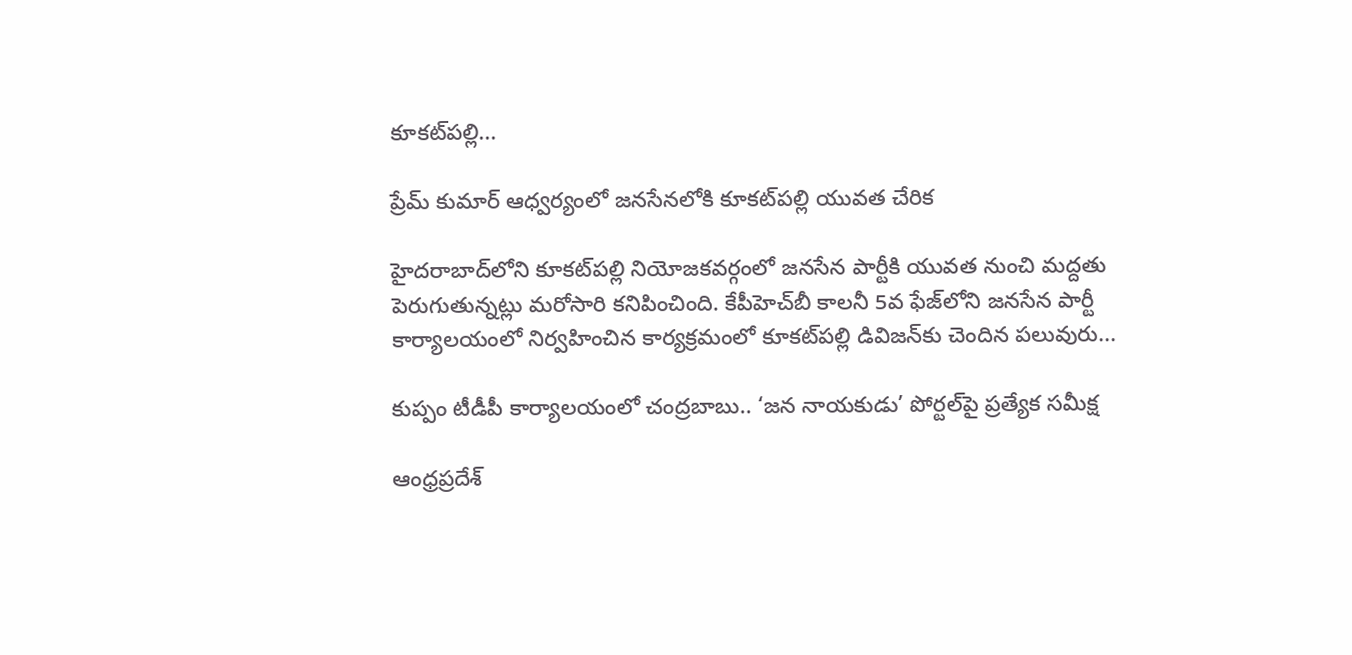కూకట్‌పల్లి...

ప్రేమ్ కుమార్ ఆధ్వర్యంలో జనసేనలోకి కూకట్‌పల్లి యువత చేరిక

హైదరాబాద్‌లోని కూకట్‌పల్లి నియోజకవర్గంలో జనసేన పార్టీకి యువత నుంచి మద్దతు పెరుగుతున్నట్లు మరోసారి కనిపించింది. కేపీహెచ్‌బీ కాలనీ 5వ ఫేజ్‌లోని జనసేన పార్టీ కార్యాలయంలో నిర్వహించిన కార్యక్రమంలో కూకట్‌పల్లి డివిజన్‌కు చెందిన పలువురు...

కుప్పం టీడీపీ కార్యాలయంలో చంద్రబాబు.. ‘జన నాయకుడు’ పోర్టల్‌పై ప్రత్యేక సమీక్ష

ఆంధ్రప్రదేశ్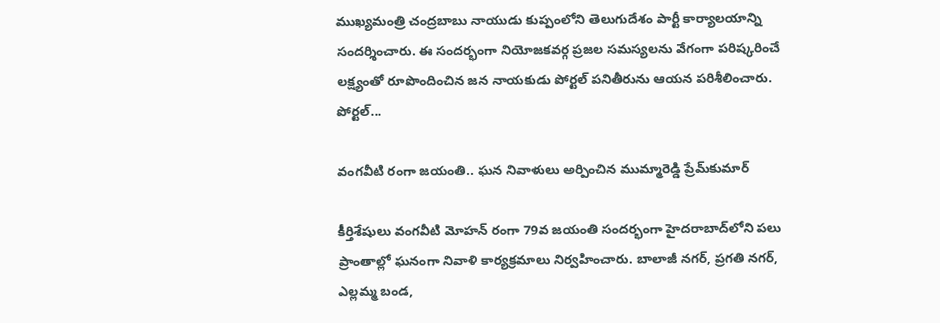ముఖ్యమంత్రి చంద్రబాబు నాయుడు కుప్పంలోని తెలుగుదేశం పార్టీ కార్యాలయాన్ని సందర్శించారు. ఈ సందర్భంగా నియోజకవర్గ ప్రజల సమస్యలను వేగంగా పరిష్కరించే లక్ష్యంతో రూపొందించిన జన నాయకుడు పోర్టల్ పనితీరును ఆయన పరిశీలించారు. పోర్టల్...

వంగవీటి రంగా జయంతి.. ఘన నివాళులు అర్పించిన ముమ్మారెడ్డి ప్రేమ్‌కుమార్

కీర్తిశేషులు వంగవీటి మోహన్ రంగా 79వ జయంతి సందర్భంగా హైదరాబాద్‌లోని పలు ప్రాంతాల్లో ఘనంగా నివాళి కార్యక్రమాలు నిర్వహించారు. బాలాజీ నగర్, ప్రగతి నగర్, ఎల్లమ్మ బండ,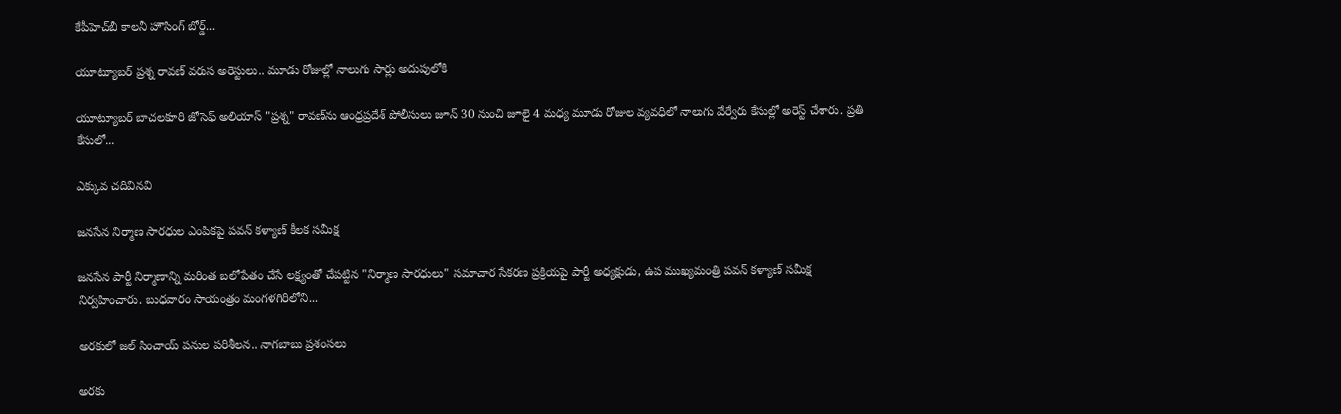కేపీహెచ్‌బీ కాలనీ హౌసింగ్ బోర్డ్...

యూట్యూబర్ ప్రశ్న రావణ్ వరుస అరెస్టులు.. మూడు రోజుల్లో నాలుగు సార్లు అదుపులోకి

యూట్యూబర్ బాచలకూరి జోసెఫ్ అలియాస్ "ప్రశ్న" రావణ్‌ను ఆంధ్రప్రదేశ్ పోలీసులు జూన్ 30 నుంచి జూలై 4 మధ్య మూడు రోజుల వ్యవధిలో నాలుగు వేర్వేరు కేసుల్లో అరెస్ట్ చేశారు. ప్రతి కేసులో...

ఎక్కువ చదివినవి

జనసేన నిర్మాణ సారధుల ఎంపికపై పవన్ కళ్యాణ్ కీలక సమీక్ష

జనసేన పార్టీ నిర్మాణాన్ని మరింత బలోపేతం చేసే లక్ష్యంతో చేపట్టిన "నిర్మాణ సారధులు" సమాచార సేకరణ ప్రక్రియపై పార్టీ అధ్యక్షుడు, ఉప ముఖ్యమంత్రి పవన్ కళ్యాణ్ సమీక్ష నిర్వహించారు. బుధవారం సాయంత్రం మంగళగిరిలోని...

అరకులో జల్ సించాయ్ పనుల పరిశీలన.. నాగబాబు ప్రశంసలు

అరకు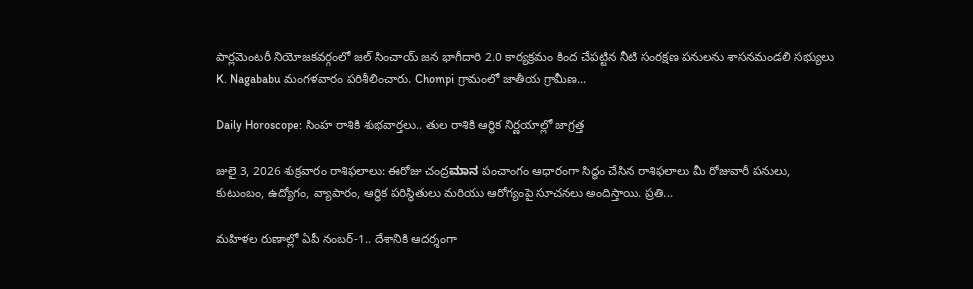పార్లమెంటరీ నియోజకవర్గంలో జల్ సించాయ్ జన భాగీదారి 2.0 కార్యక్రమం కింద చేపట్టిన నీటి సంరక్షణ పనులను శాసనమండలి సభ్యులు K. Nagababu మంగళవారం పరిశీలించారు. Chompi గ్రామంలో జాతీయ గ్రామీణ...

Daily Horoscope: సింహ రాశికి శుభవార్తలు.. తుల రాశికి ఆర్థిక నిర్ణయాల్లో జాగ్రత్త

జులై 3, 2026 శుక్రవారం రాశిఫలాలు: ఈరోజు చంద్రಮಾನ పంచాంగం ఆధారంగా సిద్ధం చేసిన రాశిఫలాలు మీ రోజువారీ పనులు, కుటుంబం, ఉద్యోగం, వ్యాపారం, ఆర్థిక పరిస్థితులు మరియు ఆరోగ్యంపై సూచనలు అందిస్తాయి. ప్రతి...

మహిళల రుణాల్లో ఏపీ నంబర్-1.. దేశానికి ఆదర్శంగా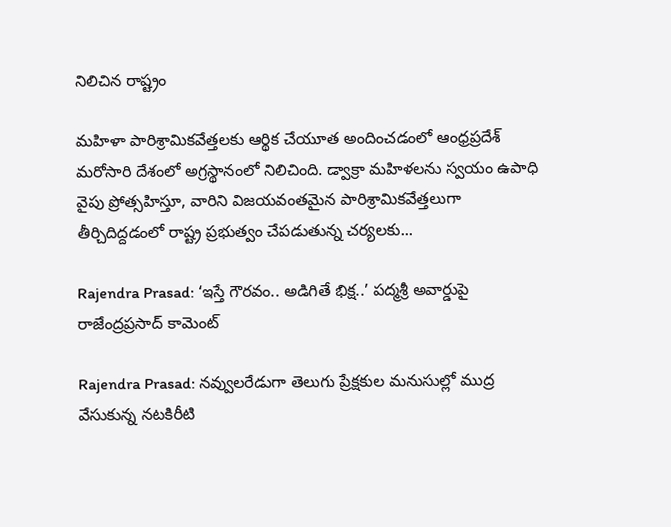నిలిచిన రాష్ట్రం

మహిళా పారిశ్రామికవేత్తలకు ఆర్థిక చేయూత అందించడంలో ఆంధ్రప్రదేశ్ మరోసారి దేశంలో అగ్రస్థానంలో నిలిచింది. డ్వాక్రా మహిళలను స్వయం ఉపాధి వైపు ప్రోత్సహిస్తూ, వారిని విజయవంతమైన పారిశ్రామికవేత్తలుగా తీర్చిదిద్దడంలో రాష్ట్ర ప్రభుత్వం చేపడుతున్న చర్యలకు...

Rajendra Prasad: ‘ఇస్తే గౌరవం.. అడిగితే భిక్ష..’ పద్మశ్రీ అవార్డుపై రాజేంద్రప్రసాద్ కామెంట్

Rajendra Prasad: నవ్వులరేడుగా తెలుగు ప్రేక్షకుల మనుసుల్లో ముద్ర వేసుకున్న నటకిరీటి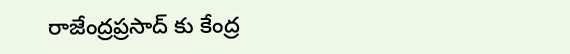రాజేంద్రప్రసాద్ కు కేంద్ర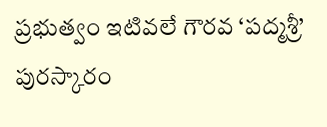ప్రభుత్వం ఇటివలే గౌరవ ‘పద్మశ్రీ’ పురస్కారం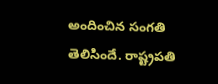అందించిన సంగతి తెలిసిందే. రాష్ట్రపతి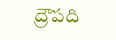ద్రౌపది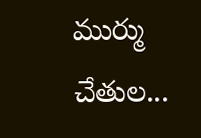ముర్ము చేతుల...